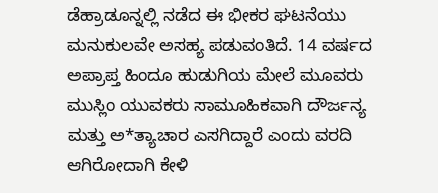ಡೆಹ್ರಾಡೂನ್ನಲ್ಲಿ ನಡೆದ ಈ ಭೀಕರ ಘಟನೆಯು ಮನುಕುಲವೇ ಅಸಹ್ಯ ಪಡುವಂತಿದೆ. 14 ವರ್ಷದ ಅಪ್ರಾಪ್ತ ಹಿಂದೂ ಹುಡುಗಿಯ ಮೇಲೆ ಮೂವರು ಮುಸ್ಲಿಂ ಯುವಕರು ಸಾಮೂಹಿಕವಾಗಿ ದೌರ್ಜನ್ಯ ಮತ್ತು ಅ*ತ್ಯಾಚಾರ ಎಸಗಿದ್ದಾರೆ ಎಂದು ವರದಿ ಆಗಿರೋದಾಗಿ ಕೇಳಿ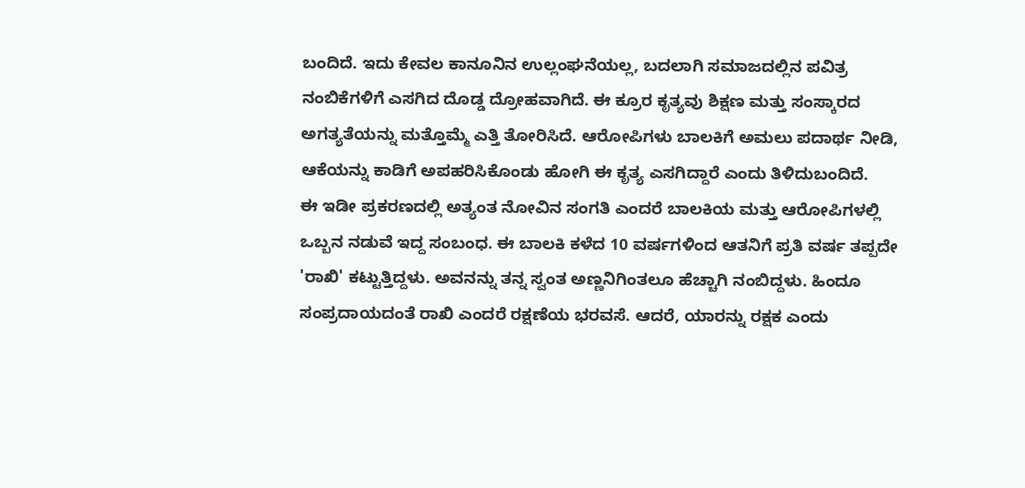ಬಂದಿದೆ. ಇದು ಕೇವಲ ಕಾನೂನಿನ ಉಲ್ಲಂಘನೆಯಲ್ಲ, ಬದಲಾಗಿ ಸಮಾಜದಲ್ಲಿನ ಪವಿತ್ರ ನಂಬಿಕೆಗಳಿಗೆ ಎಸಗಿದ ದೊಡ್ಡ ದ್ರೋಹವಾಗಿದೆ. ಈ ಕ್ರೂರ ಕೃತ್ಯವು ಶಿಕ್ಷಣ ಮತ್ತು ಸಂಸ್ಕಾರದ ಅಗತ್ಯತೆಯನ್ನು ಮತ್ತೊಮ್ಮೆ ಎತ್ತಿ ತೋರಿಸಿದೆ. ಆರೋಪಿಗಳು ಬಾಲಕಿಗೆ ಅಮಲು ಪದಾರ್ಥ ನೀಡಿ, ಆಕೆಯನ್ನು ಕಾಡಿಗೆ ಅಪಹರಿಸಿಕೊಂಡು ಹೋಗಿ ಈ ಕೃತ್ಯ ಎಸಗಿದ್ದಾರೆ ಎಂದು ತಿಳಿದುಬಂದಿದೆ.
ಈ ಇಡೀ ಪ್ರಕರಣದಲ್ಲಿ ಅತ್ಯಂತ ನೋವಿನ ಸಂಗತಿ ಎಂದರೆ ಬಾಲಕಿಯ ಮತ್ತು ಆರೋಪಿಗಳಲ್ಲಿ ಒಬ್ಬನ ನಡುವೆ ಇದ್ದ ಸಂಬಂಧ. ಈ ಬಾಲಕಿ ಕಳೆದ 10 ವರ್ಷಗಳಿಂದ ಆತನಿಗೆ ಪ್ರತಿ ವರ್ಷ ತಪ್ಪದೇ 'ರಾಖಿ' ಕಟ್ಟುತ್ತಿದ್ದಳು. ಅವನನ್ನು ತನ್ನ ಸ್ವಂತ ಅಣ್ಣನಿಗಿಂತಲೂ ಹೆಚ್ಚಾಗಿ ನಂಬಿದ್ದಳು. ಹಿಂದೂ ಸಂಪ್ರದಾಯದಂತೆ ರಾಖಿ ಎಂದರೆ ರಕ್ಷಣೆಯ ಭರವಸೆ. ಆದರೆ, ಯಾರನ್ನು ರಕ್ಷಕ ಎಂದು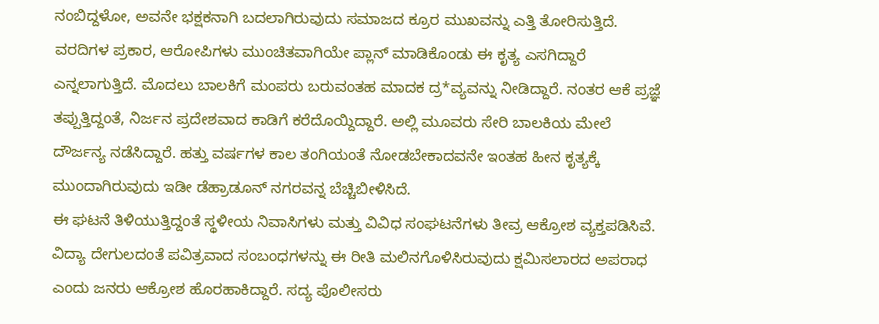ನಂಬಿದ್ದಳೋ, ಅವನೇ ಭಕ್ಷಕನಾಗಿ ಬದಲಾಗಿರುವುದು ಸಮಾಜದ ಕ್ರೂರ ಮುಖವನ್ನು ಎತ್ತಿ ತೋರಿಸುತ್ತಿದೆ.
ವರದಿಗಳ ಪ್ರಕಾರ, ಆರೋಪಿಗಳು ಮುಂಚಿತವಾಗಿಯೇ ಪ್ಲಾನ್ ಮಾಡಿಕೊಂಡು ಈ ಕೃತ್ಯ ಎಸಗಿದ್ದಾರೆ ಎನ್ನಲಾಗುತ್ತಿದೆ. ಮೊದಲು ಬಾಲಕಿಗೆ ಮಂಪರು ಬರುವಂತಹ ಮಾದಕ ದ್ರ*ವ್ಯವನ್ನು ನೀಡಿದ್ದಾರೆ. ನಂತರ ಆಕೆ ಪ್ರಜ್ಞೆ ತಪ್ಪುತ್ತಿದ್ದಂತೆ, ನಿರ್ಜನ ಪ್ರದೇಶವಾದ ಕಾಡಿಗೆ ಕರೆದೊಯ್ದಿದ್ದಾರೆ. ಅಲ್ಲಿ ಮೂವರು ಸೇರಿ ಬಾಲಕಿಯ ಮೇಲೆ ದೌರ್ಜನ್ಯ ನಡೆಸಿದ್ದಾರೆ. ಹತ್ತು ವರ್ಷಗಳ ಕಾಲ ತಂಗಿಯಂತೆ ನೋಡಬೇಕಾದವನೇ ಇಂತಹ ಹೀನ ಕೃತ್ಯಕ್ಕೆ ಮುಂದಾಗಿರುವುದು ಇಡೀ ಡೆಹ್ರಾಡೂನ್ ನಗರವನ್ನ ಬೆಚ್ಚಿಬೀಳಿಸಿದೆ.
ಈ ಘಟನೆ ತಿಳಿಯುತ್ತಿದ್ದಂತೆ ಸ್ಥಳೀಯ ನಿವಾಸಿಗಳು ಮತ್ತು ವಿವಿಧ ಸಂಘಟನೆಗಳು ತೀವ್ರ ಆಕ್ರೋಶ ವ್ಯಕ್ತಪಡಿಸಿವೆ. ವಿದ್ಯಾ ದೇಗುಲದಂತೆ ಪವಿತ್ರವಾದ ಸಂಬಂಧಗಳನ್ನು ಈ ರೀತಿ ಮಲಿನಗೊಳಿಸಿರುವುದು ಕ್ಷಮಿಸಲಾರದ ಅಪರಾಧ ಎಂದು ಜನರು ಆಕ್ರೋಶ ಹೊರಹಾಕಿದ್ದಾರೆ. ಸದ್ಯ ಪೊಲೀಸರು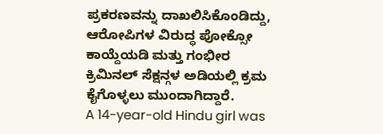ಪ್ರಕರಣವನ್ನು ದಾಖಲಿಸಿಕೊಂಡಿದ್ದು, ಆರೋಪಿಗಳ ವಿರುದ್ಧ ಪೋಕ್ಸೋ ಕಾಯ್ದೆಯಡಿ ಮತ್ತು ಗಂಭೀರ ಕ್ರಿಮಿನಲ್ ಸೆಕ್ಷನ್ಗಳ ಅಡಿಯಲ್ಲಿ ಕ್ರಮ ಕೈಗೊಳ್ಳಲು ಮುಂದಾಗಿದ್ದಾರೆ.
A 14-year-old Hindu girl was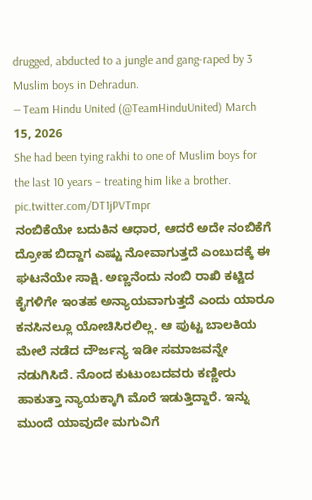drugged, abducted to a jungle and gang-raped by 3 Muslim boys in Dehradun.
— Team Hindu United (@TeamHinduUnited) March 15, 2026
She had been tying rakhi to one of Muslim boys for the last 10 years – treating him like a brother. pic.twitter.com/DT1jPVTmpr
ನಂಬಿಕೆಯೇ ಬದುಕಿನ ಆಧಾರ, ಆದರೆ ಅದೇ ನಂಬಿಕೆಗೆ ದ್ರೋಹ ಬಿದ್ದಾಗ ಎಷ್ಟು ನೋವಾಗುತ್ತದೆ ಎಂಬುದಕ್ಕೆ ಈ ಘಟನೆಯೇ ಸಾಕ್ಷಿ. ಅಣ್ಣನೆಂದು ನಂಬಿ ರಾಖಿ ಕಟ್ಟಿದ ಕೈಗಳಿಗೇ ಇಂತಹ ಅನ್ಯಾಯವಾಗುತ್ತದೆ ಎಂದು ಯಾರೂ ಕನಸಿನಲ್ಲೂ ಯೋಚಿಸಿರಲಿಲ್ಲ. ಆ ಪುಟ್ಟ ಬಾಲಕಿಯ ಮೇಲೆ ನಡೆದ ದೌರ್ಜನ್ಯ ಇಡೀ ಸಮಾಜವನ್ನೇ ನಡುಗಿಸಿದೆ. ನೊಂದ ಕುಟುಂಬದವರು ಕಣ್ಣೀರು ಹಾಕುತ್ತಾ ನ್ಯಾಯಕ್ಕಾಗಿ ಮೊರೆ ಇಡುತ್ತಿದ್ದಾರೆ. ಇನ್ನು ಮುಂದೆ ಯಾವುದೇ ಮಗುವಿಗೆ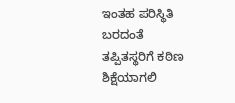ಇಂತಹ ಪರಿಸ್ಥಿತಿ ಬರದಂತೆ ತಪ್ಪಿತಸ್ಥರಿಗೆ ಕಠಿಣ ಶಿಕ್ಷೆಯಾಗಲಿ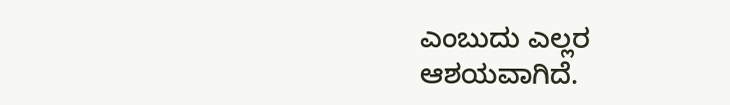ಎಂಬುದು ಎಲ್ಲರ ಆಶಯವಾಗಿದೆ.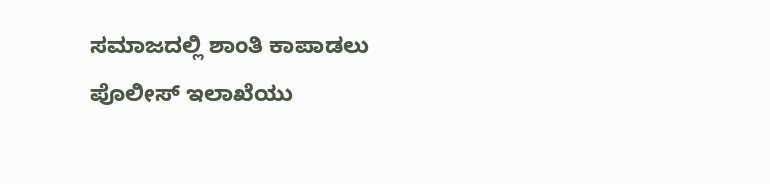ಸಮಾಜದಲ್ಲಿ ಶಾಂತಿ ಕಾಪಾಡಲು ಪೊಲೀಸ್ ಇಲಾಖೆಯು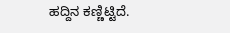ಹದ್ದಿನ ಕಣ್ಣಿಟ್ಟಿದೆ.